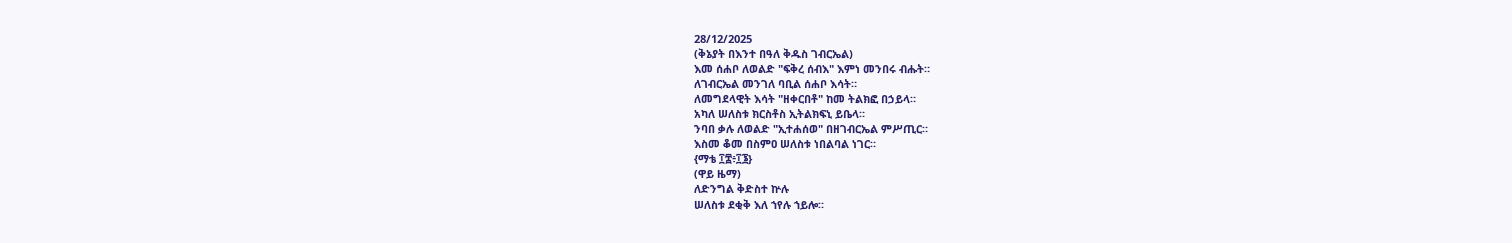28/12/2025
(ቅኔያት በእንተ በዓለ ቅዱስ ገብርኤል)
እመ ሰሐቦ ለወልድ "ፍቅረ ሰብእ" እምነ መንበሩ ብሑት።
ለገብርኤል መንገለ ባቢል ሰሐቦ እሳት።
ለመግደላዊት እሳት "ዘቀርበቶ" ከመ ትልክፎ በኃይላ።
አካለ ሠለስቱ ክርስቶስ ኢትልክፍኒ ይቤላ።
ንባበ ቃሉ ለወልድ "ኢተሐሰወ" በዘገብርኤል ምሥጢር።
እስመ ቆመ በስምዐ ሠለስቱ ነበልባል ነገር።
{ማቴ ፲፰፥፲፮}
(ዋይ ዜማ)
ለድንግል ቅድስተ ኵሉ
ሠለስቱ ደቂቅ እለ ኀየሉ ኀይሎ።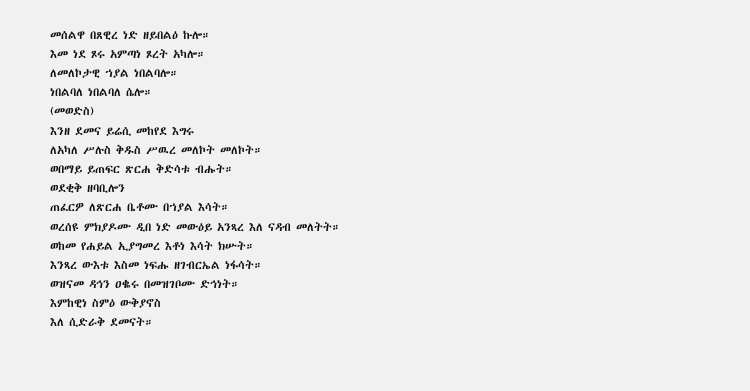መሰልዋ በጸዊረ ነድ ዘይበልዕ ኩሎ።
እመ ነደ ጾሩ አምጣነ ጾረት አካሎ።
ለመለኮታዊ ኀያል ነበልባሎ።
ነበልባለ ነበልባለ ሴሎ።
(መወድስ)
እንዘ ደመና ይሬሲ መከየደ እግሩ
ለአካለ ሥሉስ ቅዱስ ሥዉረ መለኮት መለኮት።
ወበማይ ይጠፍር ጽርሐ ቅድሳቱ ብሑት።
ወደቂቅ ዘባቢሎን
ጠፈርዎ ለጽርሐ ቤቶሙ በኀያል እሳት።
ወረሰዩ ምክያዶሙ ዲበ ነድ መውዕይ አንጻረ እለ ናዳብ መለትት።
ወከመ የሐይል ኢያግመረ እቶነ እሳት ክሡት።
እንጻረ ውእቱ እስመ ነፍሑ ዘገብርኤል ነፋሳት።
ወዝናመ ዳኅን ዐቈሩ በመዝገቦሙ ድኅነት።
እምከዊነ ስምዕ ውቅያኖስ
እለ ሲድራቅ ደመናት።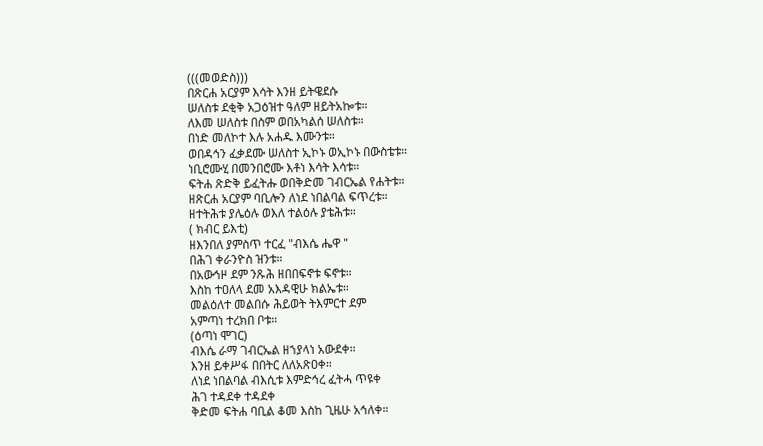(((መወድስ)))
በጽርሐ አርያም እሳት እንዘ ይትዌደሱ
ሠለስቱ ደቂቅ አጋዕዝተ ዓለም ዘይትአኰቱ።
ለእመ ሠለስቱ በስም ወበአካልሰ ሠለስቱ።
በነድ መለኮተ እሉ አሐዱ እሙንቱ።
ወበዳኅን ፈቃደሙ ሠለስተ ኢኮኑ ወኢኮኑ በውስቴቱ።
ነቢሮሙሂ በመንበሮሙ እቶነ እሳት እሳቱ።
ፍትሐ ጽድቅ ይፈትሑ ወበቅድመ ገብርኤል የሐትቱ።
ዘጽርሐ አርያም ባቢሎን ለነደ ነበልባል ፍጥረቱ።
ዘተትሕቱ ያሌዕሉ ወእለ ተልዕሉ ያቴሕቱ።
( ክብር ይእቲ)
ዘእንበለ ያምስጥ ተርፈ "ብእሴ ሔዋ "
በሕገ ቀራንዮስ ዝንቱ።
በአውኅዞ ደም ንጹሕ ዘበበፍኖቱ ፍኖቱ።
እስከ ተዐለላ ደመ አእዳዊሁ ክልኤቱ።
መልዕለተ መልበሱ ሕይወት ትእምርተ ደም
አምጣነ ተረክበ ቦቱ።
(ዕጣነ ሞገር)
ብእሴ ራማ ገብርኤል ዘኀያላነ አውደቀ።
እንዘ ይቀሥፋ በበትር ለለአጽዐቀ።
ለነደ ነበልባል ብእሲቱ እምድኅረ ፈትሓ ጥዩቀ
ሕገ ተዳደቀ ተዳደቀ
ቅድመ ፍትሐ ባቢል ቆመ እስከ ጊዜሁ አኅለቀ።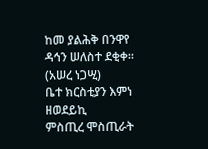ከመ ያልሕቅ በንዋየ ዳኅን ሠለስተ ደቂቀ።
(አሠረ ነጋሢ)
ቤተ ክርስቲያን እምነ ዘወደይኪ
ምስጢረ ሞስጢራት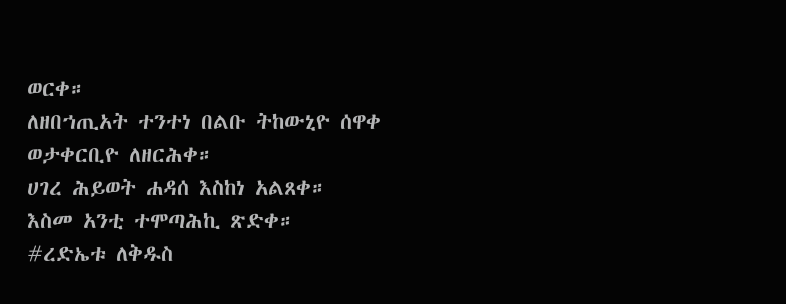ወርቀ።
ለዘበኀጢአት ተንተነ በልቡ ትከውኒዮ ሰዋቀ
ወታቀርቢዮ ለዘርሕቀ።
ሀገረ ሕይወት ሐዳሰ እስከነ አልጸቀ።
እስመ አንቲ ተሞጣሕኪ ጽድቀ።
#ረድኤቱ ለቅዱስ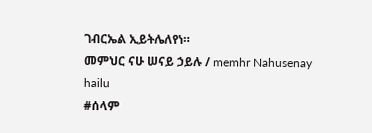ገብርኤል ኢይትሌለየነ።
መምህር ናሁ ሠናይ ኃይሉ / memhr Nahusenay hailu
#ሰላም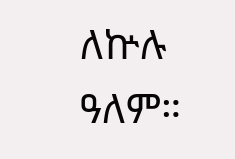ለኵሉ ዓለም።